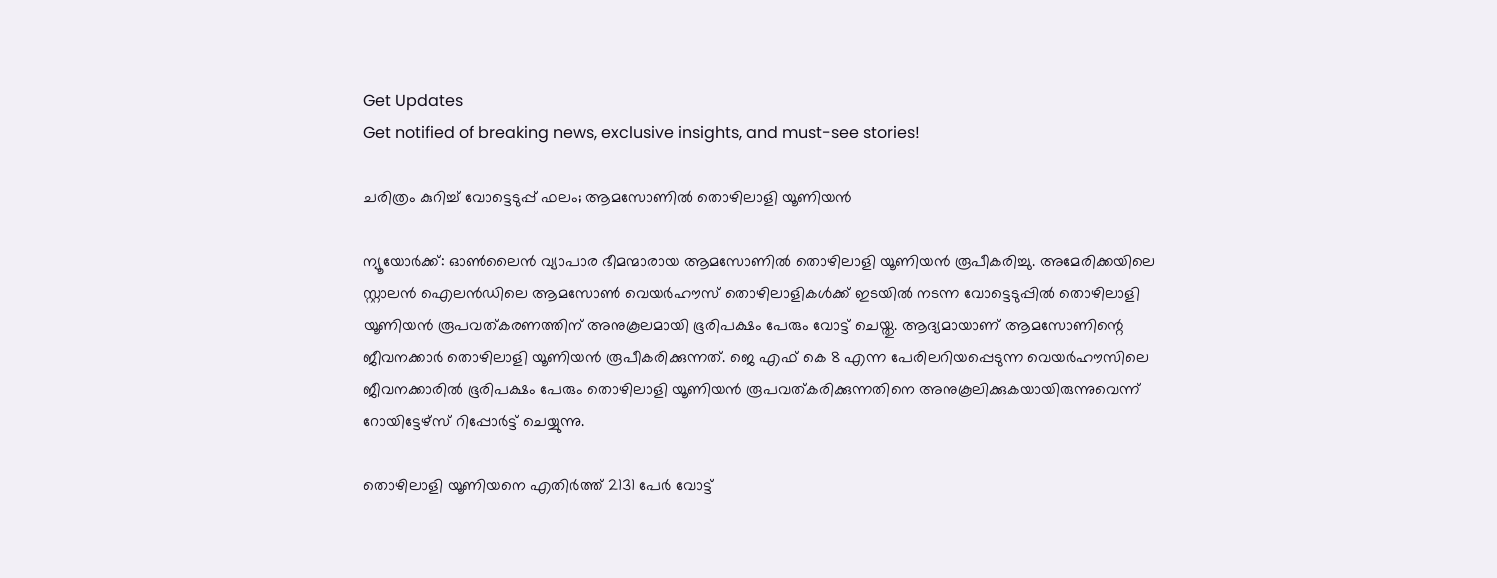Get Updates
Get notified of breaking news, exclusive insights, and must-see stories!

ചരിത്രം കുറിച്ച് വോട്ടെടുപ്പ് ഫലം; ആമസോണില്‍ തൊഴിലാളി യൂണിയന്‍

ന്യൂയോര്‍ക്ക്: ഓണ്‍ലൈന്‍ വ്യാപാര ഭീമന്മാരായ ആമസോണില്‍ തൊഴിലാളി യൂണിയന്‍ രൂപീകരിച്ചു. അമേരിക്കയിലെ സ്റ്റാലന്‍ ഐലന്‍ഡിലെ ആമസോണ്‍ വെയര്‍ഹൗസ് തൊഴിലാളികള്‍ക്ക് ഇടയില്‍ നടന്ന വോട്ടെടുപ്പില്‍ തൊഴിലാളി യൂണിയന്‍ രൂപവത്കരണത്തിന് അനുകൂലമായി ഭൂരിപക്ഷം പേരും വോട്ട് ചെയ്തു. ആദ്യമായാണ് ആമസോണിന്റെ ജീവനക്കാര്‍ തൊഴിലാളി യൂണിയന്‍ രൂപീകരിക്കുന്നത്. ജെ എഫ് കെ 8 എന്ന പേരിലറിയപ്പെടുന്ന വെയര്‍ഹൗസിലെ ജീവനക്കാരില്‍ ഭൂരിപക്ഷം പേരും തൊഴിലാളി യൂണിയന്‍ രൂപവത്കരിക്കുന്നതിനെ അനുകൂലിക്കുകയായിരുന്നുവെന്ന് റോയിട്ടേഴ്സ് റിപ്പോര്‍ട്ട് ചെയ്യുന്നു.

തൊഴിലാളി യൂണിയനെ എതിര്‍ത്ത് 2131 പേര്‍ വോട്ട്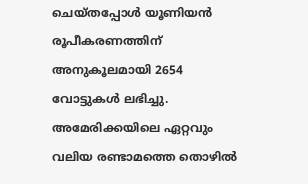ചെയ്തപ്പോള്‍ യൂണിയന്‍ രൂപീകരണത്തിന് അനുകൂലമായി 2654 വോട്ടുകള്‍ ലഭിച്ചു. അമേരിക്കയിലെ ഏറ്റവും വലിയ രണ്ടാമത്തെ തൊഴില്‍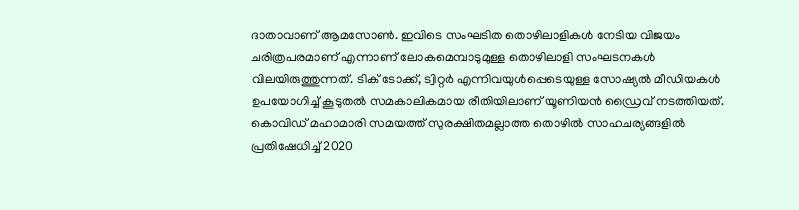ദാതാവാണ് ആമസോണ്‍. ഇവിടെ സംഘടിത തൊഴിലാളികള്‍ നേടിയ വിജയം ചരിത്രപരമാണ് എന്നാണ് ലോകമെമ്പാടുമുള്ള തൊഴിലാളി സംഘടനകള്‍ വിലയിരുത്തുന്നത്. ടിക് ടോക്ക്, ട്വിറ്റര്‍ എന്നിവയുള്‍പ്പെടെയുള്ള സോഷ്യല്‍ മീഡിയകള്‍ ഉപയോഗിച്ച് കൂടുതല്‍ സമകാലികമായ രീതിയിലാണ് യൂണിയന്‍ ഡ്രൈവ് നടത്തിയത്. കൊവിഡ് മഹാമാരി സമയത്ത് സുരക്ഷിതമല്ലാത്ത തൊഴില്‍ സാഹചര്യങ്ങളില്‍ പ്രതിഷേധിച്ച് 2020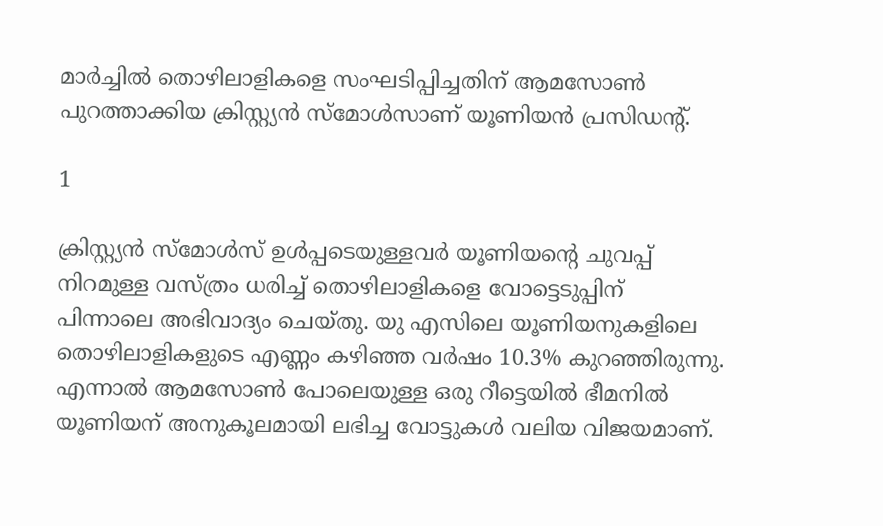മാര്‍ച്ചില്‍ തൊഴിലാളികളെ സംഘടിപ്പിച്ചതിന് ആമസോണ്‍ പുറത്താക്കിയ ക്രിസ്റ്റ്യന്‍ സ്‌മോള്‍സാണ് യൂണിയന്‍ പ്രസിഡന്റ്.

1

ക്രിസ്റ്റ്യന്‍ സ്‌മോള്‍സ് ഉള്‍പ്പടെയുള്ളവര്‍ യൂണിയന്റെ ചുവപ്പ് നിറമുള്ള വസ്ത്രം ധരിച്ച് തൊഴിലാളികളെ വോട്ടെടുപ്പിന് പിന്നാലെ അഭിവാദ്യം ചെയ്തു. യു എസിലെ യൂണിയനുകളിലെ തൊഴിലാളികളുടെ എണ്ണം കഴിഞ്ഞ വര്‍ഷം 10.3% കുറഞ്ഞിരുന്നു. എന്നാല്‍ ആമസോണ്‍ പോലെയുള്ള ഒരു റീട്ടെയില്‍ ഭീമനില്‍ യൂണിയന് അനുകൂലമായി ലഭിച്ച വോട്ടുകള്‍ വലിയ വിജയമാണ്.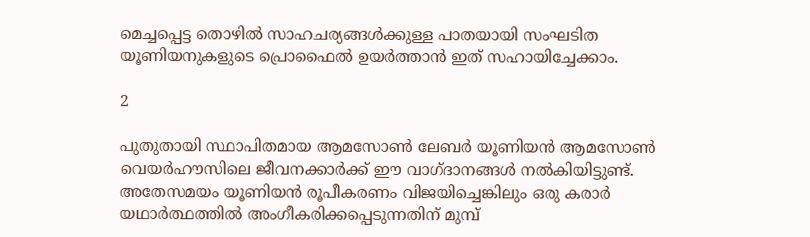മെച്ചപ്പെട്ട തൊഴില്‍ സാഹചര്യങ്ങള്‍ക്കുള്ള പാതയായി സംഘടിത യൂണിയനുകളുടെ പ്രൊഫൈല്‍ ഉയര്‍ത്താന്‍ ഇത് സഹായിച്ചേക്കാം.

2

പുതുതായി സ്ഥാപിതമായ ആമസോണ്‍ ലേബര്‍ യൂണിയന്‍ ആമസോണ്‍ വെയര്‍ഹൗസിലെ ജീവനക്കാര്‍ക്ക് ഈ വാഗ്ദാനങ്ങള്‍ നല്‍കിയിട്ടുണ്ട്. അതേസമയം യൂണിയന്‍ രൂപീകരണം വിജയിച്ചെങ്കിലും ഒരു കരാര്‍ യഥാര്‍ത്ഥത്തില്‍ അംഗീകരിക്കപ്പെടുന്നതിന് മുമ്പ്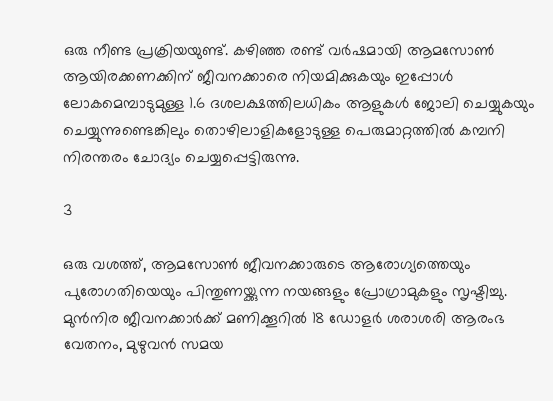ഒരു നീണ്ട പ്രക്രിയയുണ്ട്. കഴിഞ്ഞ രണ്ട് വര്‍ഷമായി ആമസോണ്‍ ആയിരക്കണക്കിന് ജീവനക്കാരെ നിയമിക്കുകയും ഇപ്പോള്‍ ലോകമെമ്പാടുമുള്ള 1.6 ദശലക്ഷത്തിലധികം ആളുകള്‍ ജോലി ചെയ്യുകയും ചെയ്യുന്നുണ്ടെങ്കിലും തൊഴിലാളികളോടുള്ള പെരുമാറ്റത്തില്‍ കമ്പനി നിരന്തരം ചോദ്യം ചെയ്യപ്പെട്ടിരുന്നു.

3

ഒരു വശത്ത്, ആമസോണ്‍ ജീവനക്കാരുടെ ആരോഗ്യത്തെയും പുരോഗതിയെയും പിന്തുണയ്ക്കുന്ന നയങ്ങളും പ്രോഗ്രാമുകളും സൃഷ്ടിച്ചു. മുന്‍നിര ജീവനക്കാര്‍ക്ക് മണിക്കൂറില്‍ 18 ഡോളര്‍ ശരാശരി ആരംഭ വേതനം, മുഴുവന്‍ സമയ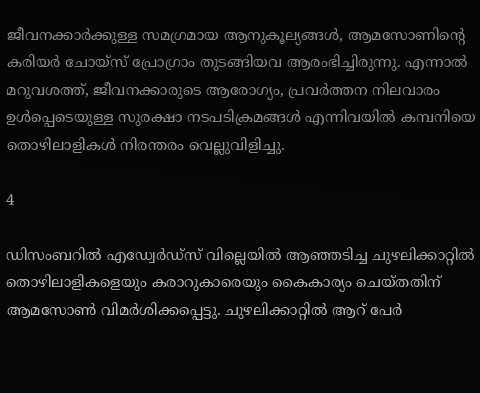ജീവനക്കാര്‍ക്കുള്ള സമഗ്രമായ ആനുകൂല്യങ്ങള്‍, ആമസോണിന്റെ കരിയര്‍ ചോയ്‌സ് പ്രോഗ്രാം തുടങ്ങിയവ ആരംഭിച്ചിരുന്നു. എന്നാല്‍ മറുവശത്ത്, ജീവനക്കാരുടെ ആരോഗ്യം, പ്രവര്‍ത്തന നിലവാരം ഉള്‍പ്പെടെയുള്ള സുരക്ഷാ നടപടിക്രമങ്ങള്‍ എന്നിവയില്‍ കമ്പനിയെ തൊഴിലാളികള്‍ നിരന്തരം വെല്ലുവിളിച്ചു.

4

ഡിസംബറില്‍ എഡ്വേര്‍ഡ്സ് വില്ലെയില്‍ ആഞ്ഞടിച്ച ചുഴലിക്കാറ്റില്‍ തൊഴിലാളികളെയും കരാറുകാരെയും കൈകാര്യം ചെയ്തതിന് ആമസോണ്‍ വിമര്‍ശിക്കപ്പെട്ടു. ചുഴലിക്കാറ്റില്‍ ആറ് പേര്‍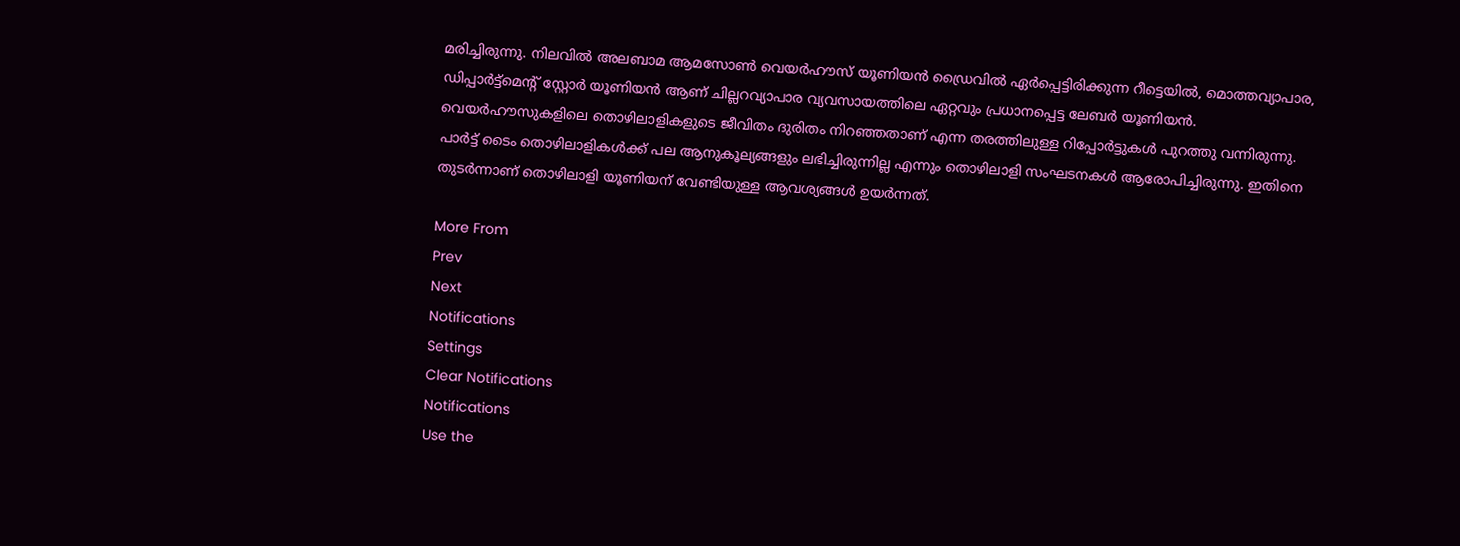മരിച്ചിരുന്നു. നിലവില്‍ അലബാമ ആമസോണ്‍ വെയര്‍ഹൗസ് യൂണിയന്‍ ഡ്രൈവില്‍ ഏര്‍പ്പെട്ടിരിക്കുന്ന റീട്ടെയില്‍, മൊത്തവ്യാപാര, ഡിപ്പാര്‍ട്ട്മെന്റ് സ്റ്റോര്‍ യൂണിയന്‍ ആണ് ചില്ലറവ്യാപാര വ്യവസായത്തിലെ ഏറ്റവും പ്രധാനപ്പെട്ട ലേബര്‍ യൂണിയന്‍. വെയര്‍ഹൗസുകളിലെ തൊഴിലാളികളുടെ ജീവിതം ദുരിതം നിറഞ്ഞതാണ് എന്ന തരത്തിലുള്ള റിപ്പോര്‍ട്ടുകള്‍ പുറത്തു വന്നിരുന്നു. പാര്‍ട്ട് ടൈം തൊഴിലാളികള്‍ക്ക് പല ആനുകൂല്യങ്ങളും ലഭിച്ചിരുന്നില്ല എന്നും തൊഴിലാളി സംഘടനകള്‍ ആരോപിച്ചിരുന്നു. ഇതിനെ തുടര്‍ന്നാണ് തൊഴിലാളി യൂണിയന് വേണ്ടിയുള്ള ആവശ്യങ്ങള്‍ ഉയര്‍ന്നത്.

More From
Prev
Next
Notifications
Settings
Clear Notifications
Notifications
Use the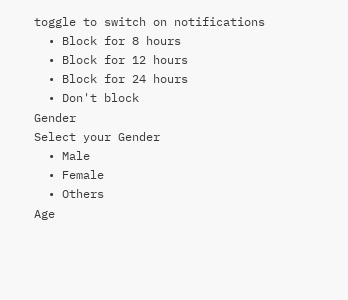toggle to switch on notifications
  • Block for 8 hours
  • Block for 12 hours
  • Block for 24 hours
  • Don't block
Gender
Select your Gender
  • Male
  • Female
  • Others
Age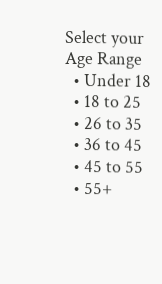Select your Age Range
  • Under 18
  • 18 to 25
  • 26 to 35
  • 36 to 45
  • 45 to 55
  • 55+